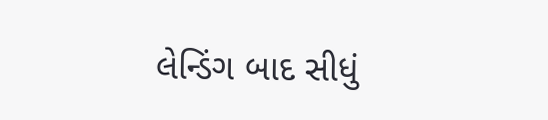લેન્ડિંગ બાદ સીધું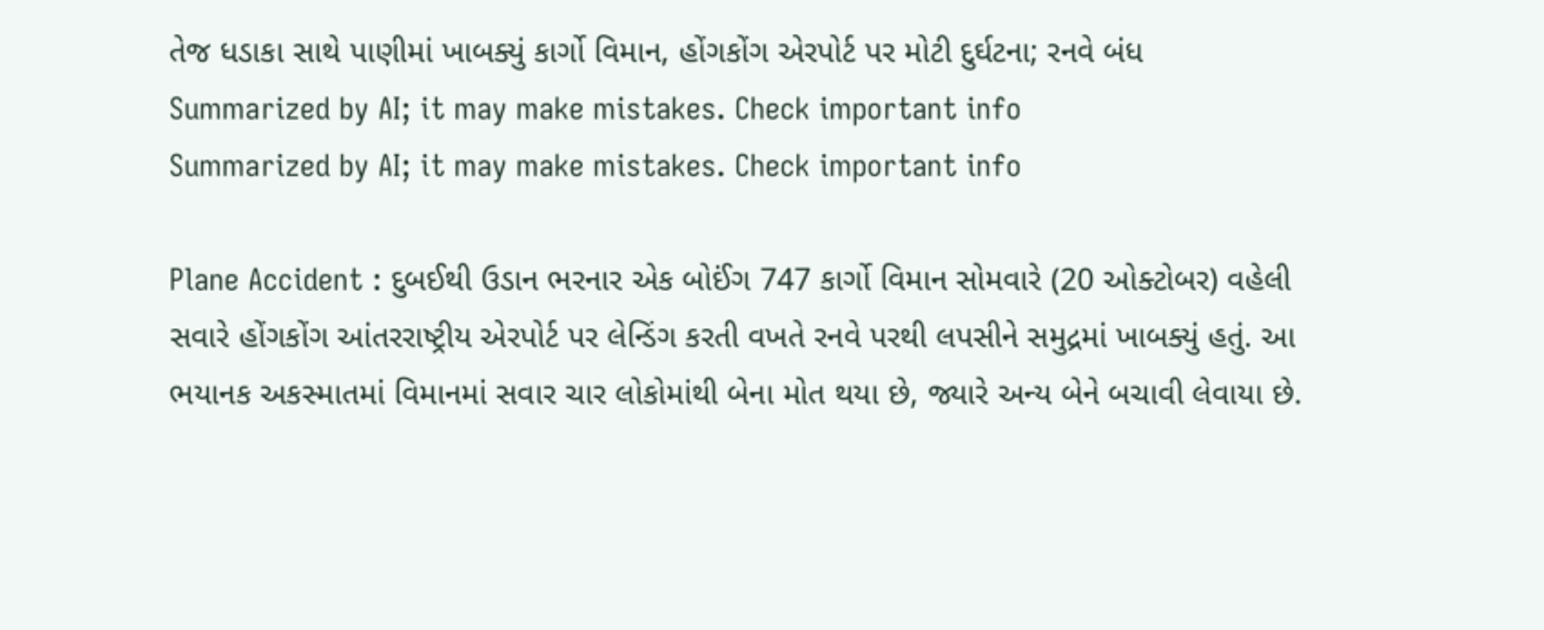તેજ ધડાકા સાથે પાણીમાં ખાબક્યું કાર્ગો વિમાન, હોંગકોંગ એરપોર્ટ પર મોટી દુર્ઘટના; રનવે બંધ
Summarized by AI; it may make mistakes. Check important info
Summarized by AI; it may make mistakes. Check important info

Plane Accident : દુબઈથી ઉડાન ભરનાર એક બોઈંગ 747 કાર્ગો વિમાન સોમવારે (20 ઓક્ટોબર) વહેલી સવારે હોંગકોંગ આંતરરાષ્ટ્રીય એરપોર્ટ પર લેન્ડિંગ કરતી વખતે રનવે પરથી લપસીને સમુદ્રમાં ખાબક્યું હતું. આ ભયાનક અકસ્માતમાં વિમાનમાં સવાર ચાર લોકોમાંથી બેના મોત થયા છે, જ્યારે અન્ય બેને બચાવી લેવાયા છે.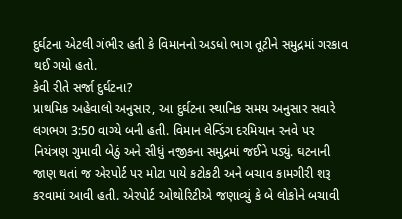દુર્ઘટના એટલી ગંભીર હતી કે વિમાનનો અડધો ભાગ તૂટીને સમુદ્રમાં ગરકાવ થઈ ગયો હતો.
કેવી રીતે સર્જા દુર્ઘટના?
પ્રાથમિક અહેવાલો અનુસાર, આ દુર્ઘટના સ્થાનિક સમય અનુસાર સવારે લગભગ 3:50 વાગ્યે બની હતી. વિમાન લેન્ડિંગ દરમિયાન રનવે પર નિયંત્રણ ગુમાવી બેઠું અને સીધું નજીકના સમુદ્રમાં જઈને પડ્યું. ઘટનાની જાણ થતાં જ એરપોર્ટ પર મોટા પાયે કટોકટી અને બચાવ કામગીરી શરૂ કરવામાં આવી હતી. એરપોર્ટ ઓથોરિટીએ જણાવ્યું કે બે લોકોને બચાવી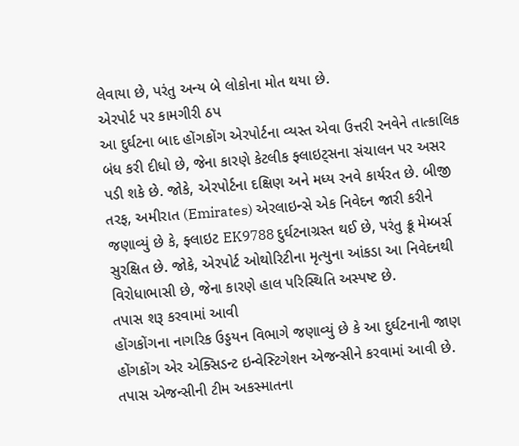લેવાયા છે, પરંતુ અન્ય બે લોકોના મોત થયા છે.
એરપોર્ટ પર કામગીરી ઠપ
આ દુર્ઘટના બાદ હોંગકોંગ એરપોર્ટના વ્યસ્ત એવા ઉત્તરી રનવેને તાત્કાલિક બંધ કરી દીધો છે, જેના કારણે કેટલીક ફ્લાઇટ્સના સંચાલન પર અસર પડી શકે છે. જોકે, એરપોર્ટના દક્ષિણ અને મધ્ય રનવે કાર્યરત છે. બીજી તરફ, અમીરાત (Emirates) એરલાઇન્સે એક નિવેદન જારી કરીને જણાવ્યું છે કે, ફ્લાઇટ EK9788 દુર્ઘટનાગ્રસ્ત થઈ છે, પરંતુ ક્રૂ મેમ્બર્સ સુરક્ષિત છે. જોકે, એરપોર્ટ ઓથોરિટીના મૃત્યુના આંકડા આ નિવેદનથી વિરોધાભાસી છે, જેના કારણે હાલ પરિસ્થિતિ અસ્પષ્ટ છે.
તપાસ શરૂ કરવામાં આવી
હોંગકોંગના નાગરિક ઉડ્ડયન વિભાગે જણાવ્યું છે કે આ દુર્ઘટનાની જાણ હોંગકોંગ એર એક્સિડન્ટ ઇન્વેસ્ટિગેશન એજન્સીને કરવામાં આવી છે. તપાસ એજન્સીની ટીમ અકસ્માતના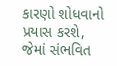કારણો શોધવાનો પ્રયાસ કરશે, જેમાં સંભવિત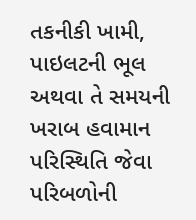તકનીકી ખામી, પાઇલટની ભૂલ અથવા તે સમયની ખરાબ હવામાન પરિસ્થિતિ જેવા પરિબળોની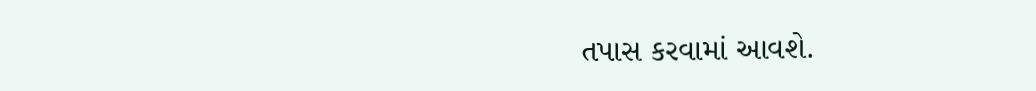તપાસ કરવામાં આવશે.